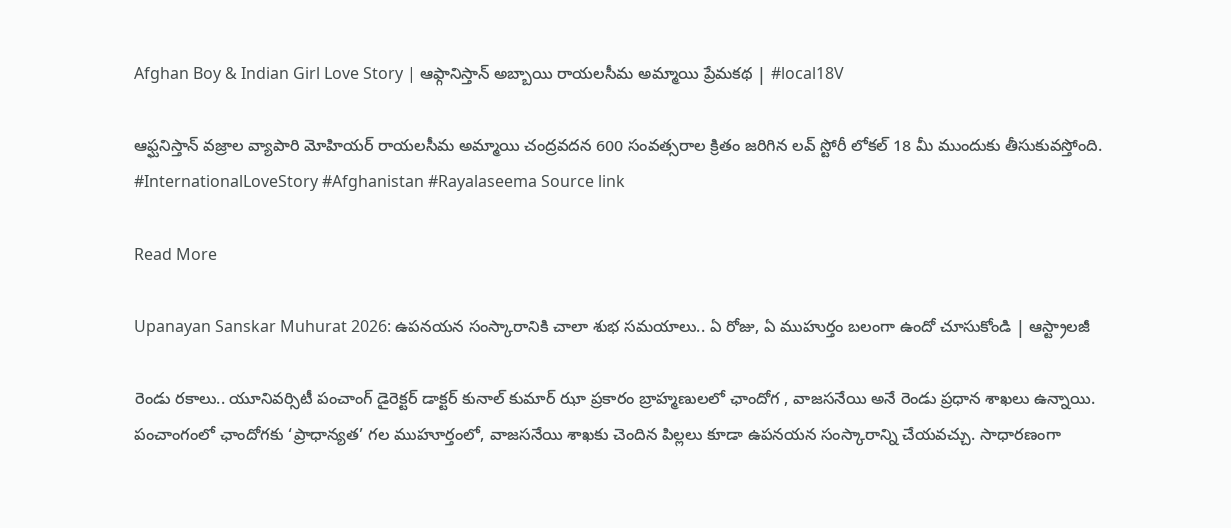Afghan Boy & Indian Girl Love Story | ఆఫ్గానిస్తాన్ అబ్బాయి రాయలసీమ అమ్మాయి ప్రేమకథ | #local18V

ఆఫ్ఘనిస్తాన్ వజ్రాల వ్యాపారి మోహియర్ రాయలసీమ అమ్మాయి చంద్రవదన 600 సంవత్సరాల క్రితం జరిగిన లవ్ స్టోరీ లోకల్ 18 మీ ముందుకు తీసుకువస్తోంది. #InternationalLoveStory #Afghanistan #Rayalaseema Source link

Read More

Upanayan Sanskar Muhurat 2026: ఉపనయన సంస్కారానికి చాలా శుభ సమయాలు.. ఏ రోజు, ఏ ముహుర్తం బలంగా ఉందో చూసుకోండి | ఆస్ట్రాలజీ

రెండు రకాలు.. యూనివర్సిటీ పంచాంగ్ డైరెక్టర్ డాక్టర్ కునాల్ కుమార్ ఝా ప్రకారం బ్రాహ్మణులలో ఛాందోగ , వాజసనేయి అనే రెండు ప్రధాన శాఖలు ఉన్నాయి. పంచాంగంలో ఛాందోగకు ‘ప్రాధాన్యత’ గల ముహూర్తంలో, వాజసనేయి శాఖకు చెందిన పిల్లలు కూడా ఉపనయన సంస్కారాన్ని చేయవచ్చు. సాధారణంగా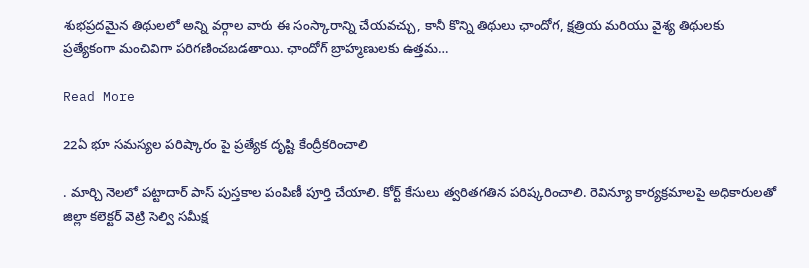శుభప్రదమైన తిథులలో అన్ని వర్గాల వారు ఈ సంస్కారాన్ని చేయవచ్చు, కానీ కొన్ని తిథులు ఛాందోగ, క్షత్రియ మరియు వైశ్య తిథులకు ప్రత్యేకంగా మంచివిగా పరిగణించబడతాయి. ఛాందోగ్ బ్రాహ్మణులకు ఉత్తమ…

Read More

22ఏ భూ సమస్యల పరిష్కారం పై ప్రత్యేక దృష్టి కేంద్రీకరించాలి

. మార్చి నెలలో పట్టాదార్ పాస్ పుస్తకాల పంపిణీ పూర్తి చేయాలి. కోర్ట్ కేసులు త్వరితగతిన పరిష్కరించాలి. రెవిన్యూ కార్యక్రమాలపై అధికారులతో జిల్లా కలెక్టర్ వెట్రి సెల్వి సమీక్ష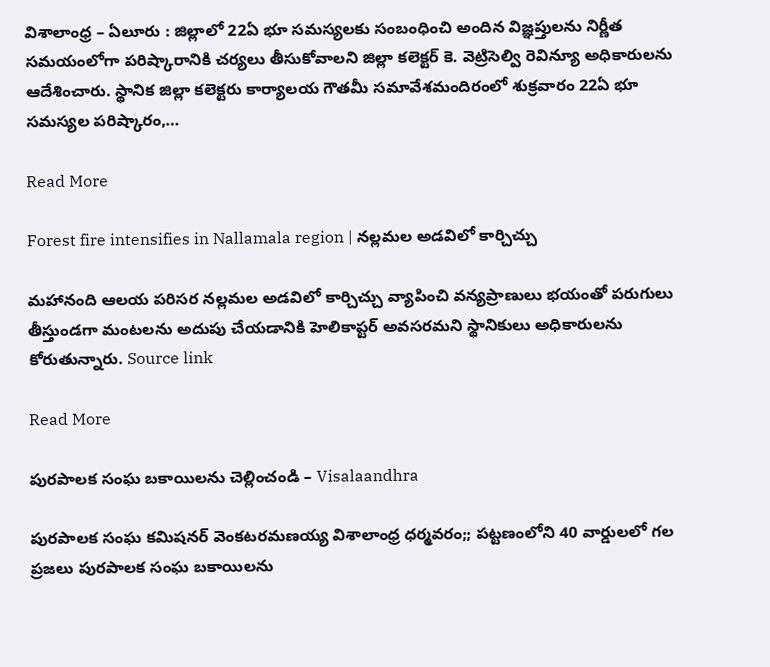విశాలాంధ్ర – ఏలూరు : జిల్లాలో 22ఏ భూ సమస్యలకు సంబంధించి అందిన విజ్ఞప్తులను నిర్ణీత సమయంలోగా పరిష్కారానికి చర్యలు తీసుకోవాలని జిల్లా కలెక్టర్ కె. వెట్రిసెల్వి రెవిన్యూ అధికారులను ఆదేశించారు. స్థానిక జిల్లా కలెక్టరు కార్యాలయ గౌతమీ సమావేశమందిరంలో శుక్రవారం 22ఏ భూ సమస్యల పరిష్కారం,…

Read More

Forest fire intensifies in Nallamala region | నల్లమల అడవిలో కార్చిచ్చు

మహానంది ఆలయ పరిసర నల్లమల అడవిలో కార్చిచ్చు వ్యాపించి వన్యప్రాణులు భయంతో పరుగులు తీస్తుండగా మంటలను అదుపు చేయడానికి హెలికాప్టర్ అవసరమని స్థానికులు అధికారులను కోరుతున్నారు. Source link

Read More

పురపాలక సంఘ బకాయిలను చెల్లించండి – Visalaandhra

పురపాలక సంఘ కమిషనర్ వెంకటరమణయ్య విశాలాంధ్ర ధర్మవరం;; పట్టణంలోని 40 వార్డులలో గల ప్రజలు పురపాలక సంఘ బకాయిలను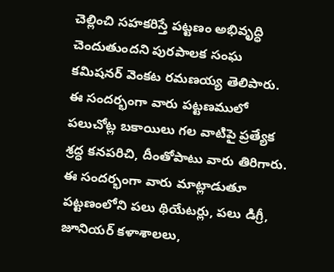చెల్లించి సహకరిస్తే పట్టణం అభివృద్ధి చెందుతుందని పురపాలక సంఘ కమిషనర్ వెంకట రమణయ్య తెలిపారు. ఈ సందర్భంగా వారు పట్టణములో పలుచోట్ల బకాయిలు గల వాటిపై ప్రత్యేక శ్రద్ధ కనపరిచి, దీంతోపాటు వారు తిరిగారు. ఈ సందర్భంగా వారు మాట్లాడుతూ పట్టణంలోని పలు థియేటర్లు, పలు డిగ్రీ, జూనియర్ కళాశాలలు,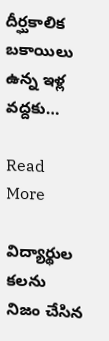దీర్ఘకాలిక బకాయిలు ఉన్న ఇళ్ల వద్దకు…

Read More

విద్యార్థుల కలను నిజం చేసిన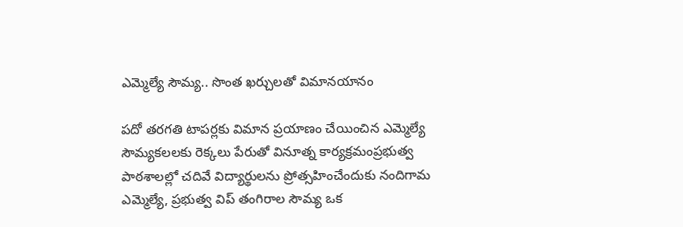ఎమ్మెల్యే సౌమ్య.. సొంత ఖర్చులతో విమానయానం

పదో తరగతి టాపర్లకు విమాన ప్రయాణం చేయించిన ఎమ్మెల్యే సౌమ్యకలలకు రెక్కలు పేరుతో వినూత్న కార్యక్రమంప్రభుత్వ పాఠశాలల్లో చదివే విద్యార్థులను ప్రోత్సహించేందుకు నందిగామ ఎమ్మెల్యే, ప్రభుత్వ విప్ తంగిరాల సౌమ్య ఒక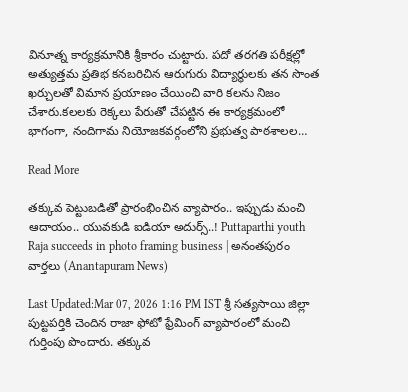వినూత్న కార్యక్రమానికి శ్రీకారం చుట్టారు. పదో తరగతి పరీక్షల్లో అత్యుత్తమ ప్రతిభ కనబరిచిన ఆరుగురు విద్యార్థులకు తన సొంత ఖర్చులతో విమాన ప్రయాణం చేయించి వారి కలను నిజం చేశారు.కలలకు రెక్కలు పేరుతో చేపట్టిన ఈ కార్యక్రమంలో భాగంగా, నందిగామ నియోజకవర్గంలోని ప్రభుత్వ పాఠశాలల…

Read More

తక్కువ పెట్టుబడితో ప్రారంభించిన వ్యాపారం.. ఇప్పుడు మంచి ఆదాయం.. యువకుడి ఐడియా అదుర్స్..! Puttaparthi youth Raja succeeds in photo framing business | అనంతపురం వార్తలు (Anantapuram News)

Last Updated:Mar 07, 2026 1:16 PM IST శ్రీ సత్యసాయి జిల్లా పుట్టపర్తికి చెందిన రాజా ఫోటో ఫ్రేమింగ్ వ్యాపారంలో మంచి గుర్తింపు పొందారు. తక్కువ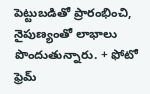పెట్టుబడితో ప్రారంభించి, నైపుణ్యంతో లాభాలు పొందుతున్నారు. + ఫోటో ఫ్రెమ్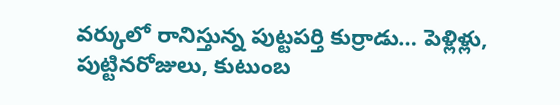వర్కులో రానిస్తున్న పుట్టపర్తి కుర్రాడు… పెళ్లిళ్లు, పుట్టినరోజులు, కుటుంబ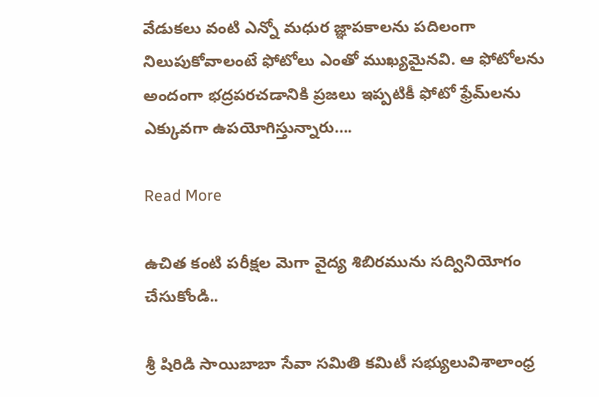వేడుకలు వంటి ఎన్నో మధుర జ్ఞాపకాలను పదిలంగా నిలుపుకోవాలంటే ఫోటోలు ఎంతో ముఖ్యమైనవి. ఆ ఫోటోలను అందంగా భద్రపరచడానికి ప్రజలు ఇప్పటికీ ఫోటో ఫ్రేమ్‌లను ఎక్కువగా ఉపయోగిస్తున్నారు….

Read More

ఉచిత కంటి పరీక్షల మెగా వైద్య శిబిరమును సద్వినియోగం చేసుకోండి..

శ్రీ షిరిడి సాయిబాబా సేవా సమితి కమిటీ సభ్యులువిశాలాంధ్ర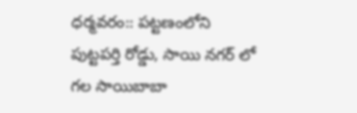ధర్మవరం:: పట్టణంలోని పుట్టపర్తి రోడ్డు, సాయి నగర్ లో గల సాయిబాబా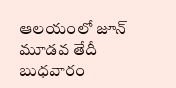ఆలయంలో జూన్ మూడవ తేదీ బుధవారం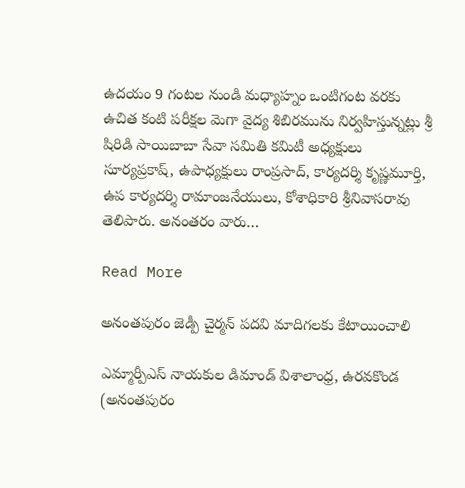ఉదయం 9 గంటల నుండి మధ్యాహ్నం ఒంటిగంట వరకు ఉచిత కంటి పరీక్షల మెగా వైద్య శిబిరమును నిర్వహిస్తున్నట్లు శ్రీ షిరిడి సాయిబాబా సేవా సమితి కమిటీ అధ్యక్షులు సూర్యప్రకాష్, ఉపాధ్యక్షులు రాంప్రసాద్, కార్యదర్శి కృష్ణమూర్తి, ఉప కార్యదర్శి రామాంజనేయులు, కోశాధికారి శ్రీనివాసరావు తెలిపారు. అనంతరం వారు…

Read More

అనంతపురం జెడ్పీ చైర్మన్ పదవి మాదిగలకు కేటాయించాలి

ఎమ్మార్పీఎస్ నాయకుల డిమాండ్ విశాలాంధ్ర, ఉరవకొండ (అనంతపురం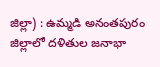జిల్లా) : ఉమ్మడి అనంతపురం జిల్లాలో దళితుల జనాభా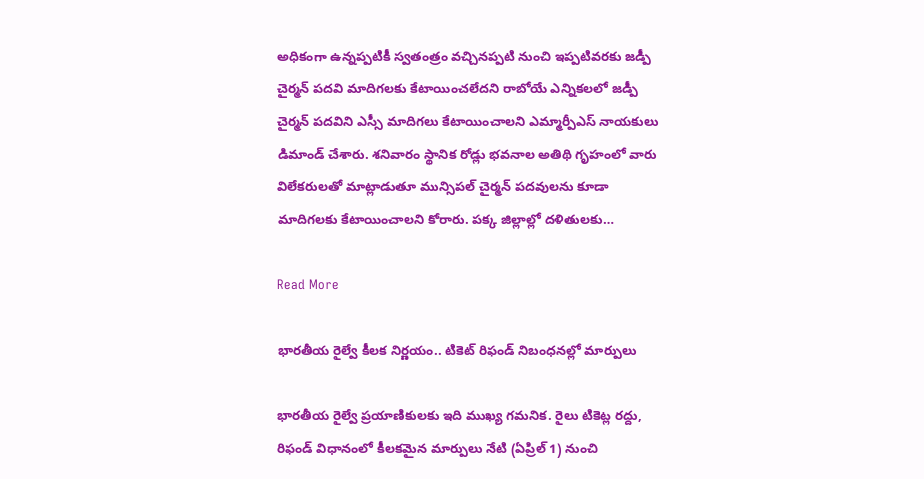అధికంగా ఉన్నప్పటికీ స్వతంత్రం వచ్చినప్పటి నుంచి ఇప్పటివరకు జడ్పీ చైర్మన్ పదవి మాదిగలకు కేటాయించలేదని రాబోయే ఎన్నికలలో జడ్పీ చైర్మన్ పదవిని ఎస్సీ మాదిగలు కేటాయించాలని ఎమ్మార్పీఎస్ నాయకులు డిమాండ్ చేశారు. శనివారం స్థానిక రోడ్లు భవనాల అతిథి గృహంలో వారు విలేకరులతో మాట్లాడుతూ మున్సిపల్ చైర్మన్ పదవులను కూడా మాదిగలకు కేటాయించాలని కోరారు. పక్క జిల్లాల్లో దళితులకు…

Read More

భారతీయ రైల్వే కీలక నిర్ణయం.. టికెట్ రిఫండ్ నిబంధనల్లో మార్పులు

భారతీయ రైల్వే ప్రయాణికులకు ఇది ముఖ్య గమనిక. రైలు టికెట్ల రద్దు, రిఫండ్ విధానంలో కీలకమైన మార్పులు నేటి (ఏప్రిల్ 1) నుంచి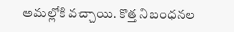అమల్లోకి వచ్చాయి. కొత్త నిబంధనల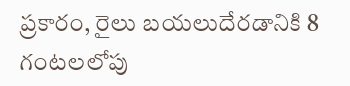ప్రకారం, రైలు బయలుదేరడానికి 8 గంటలలోపు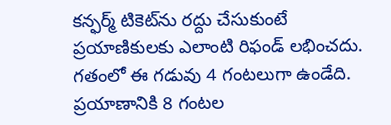కన్ఫర్మ్ టికెట్‌ను రద్దు చేసుకుంటే ప్రయాణికులకు ఎలాంటి రిఫండ్ లభించదు. గతంలో ఈ గడువు 4 గంటలుగా ఉండేది. ప్రయాణానికి 8 గంటల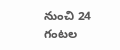నుంచి 24 గంటల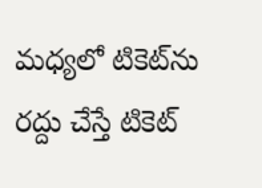మధ్యలో టికెట్‌ను రద్దు చేస్తే టికెట్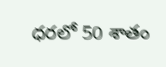ధరలో 50 శాతం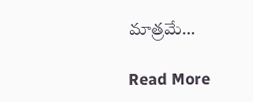మాత్రమే…

Read More